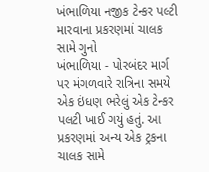ખંભાળિયા નજીક ટેન્કર પલ્ટી મારવાના પ્રકરણમાં ચાલક સામે ગુનો
ખંભાળિયા - પોરબંદર માર્ગ પર મંગળવારે રાત્રિના સમયે એક ઇંધણ ભરેલું એક ટેન્કર પલટી ખાઈ ગયું હતું. આ પ્રકરણમાં અન્ય એક ટ્રકના ચાલક સામે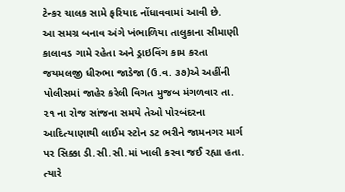ટેન્કર ચાલક સામે ફરિયાદ નોંધાવવામાં આવી છે.
આ સમગ્ર બનાવ અંગે ખંભાળિયા તાલુકાના સીમાણી કાલાવડ ગામે રહેતા અને ડ્રાઇવિંગ કામ કરતા જયમલજી ધીરુભા જાડેજા (ઉ.વ. ૩૭)એ અહીંની પોલીસમાં જાહેર કરેલી વિગત મુજબ મંગળવાર તા. ૨૧ ના રોજ સાંજના સમયે તેઓ પોરબંદરના આદિત્યાણાથી લાઈમ સ્ટોન ડટ ભરીને જામનગર માર્ગ પર સિક્કા ડી.સી.સી.માં ખાલી કરવા જઈ રહ્યા હતા. ત્યારે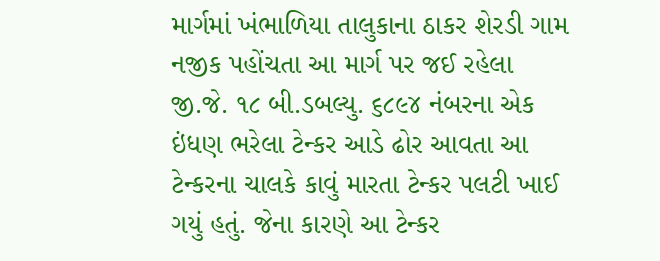માર્ગમાં ખંભાળિયા તાલુકાના ઠાકર શેરડી ગામ નજીક પહોંચતા આ માર્ગ પર જઈ રહેલા જી.જે. ૧૮ બી.ડબલ્યુ. ૬૮૯૪ નંબરના એક ઇંધણ ભરેલા ટેન્કર આડે ઢોર આવતા આ ટેન્કરના ચાલકે કાવું મારતા ટેન્કર પલટી ખાઈ ગયું હતું. જેના કારણે આ ટેન્કર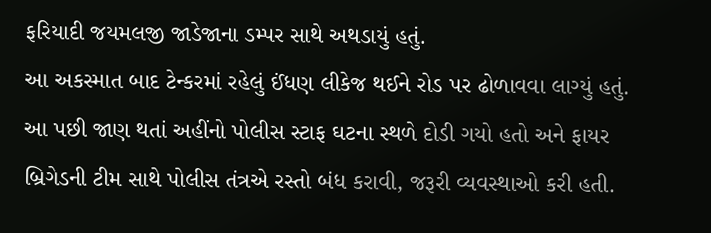ફરિયાદી જયમલજી જાડેજાના ડમ્પર સાથે અથડાયું હતું.
આ અકસ્માત બાદ ટેન્કરમાં રહેલું ઈંધણ લીકેજ થઈને રોડ પર ઢોળાવવા લાગ્યું હતું. આ પછી જાણ થતાં અહીંનો પોલીસ સ્ટાફ ઘટના સ્થળે દોડી ગયો હતો અને ફાયર બ્રિગેડની ટીમ સાથે પોલીસ તંત્રએ રસ્તો બંધ કરાવી, જરૂરી વ્યવસ્થાઓ કરી હતી.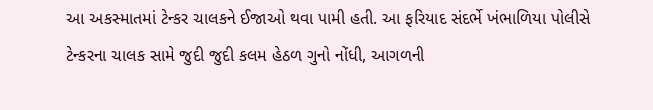આ અકસ્માતમાં ટેન્કર ચાલકને ઈજાઓ થવા પામી હતી. આ ફરિયાદ સંદર્ભે ખંભાળિયા પોલીસે ટેન્કરના ચાલક સામે જુદી જુદી કલમ હેઠળ ગુનો નોંધી, આગળની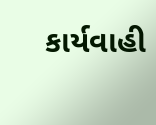કાર્યવાહી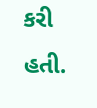કરી હતી.